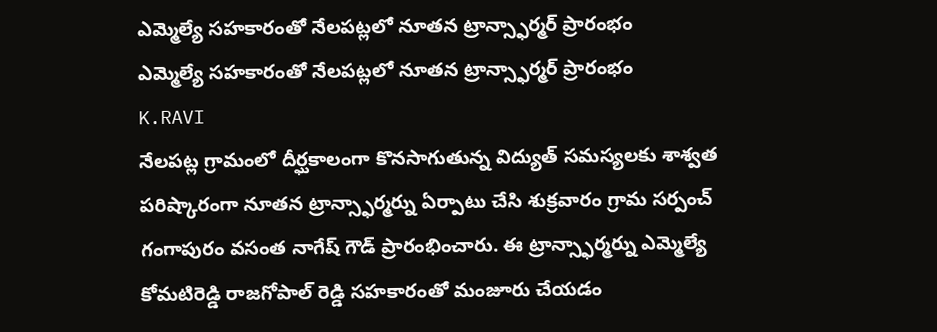ఎమ్మెల్యే సహకారంతో నేలపట్లలో నూతన ట్రాన్స్ఫార్మర్ ప్రారంభం
ఎమ్మెల్యే సహకారంతో నేలపట్లలో నూతన ట్రాన్స్ఫార్మర్ ప్రారంభం
K.RAVI
నేలపట్ల గ్రామంలో దీర్ఘకాలంగా కొనసాగుతున్న విద్యుత్ సమస్యలకు శాశ్వత పరిష్కారంగా నూతన ట్రాన్స్ఫార్మర్ను ఏర్పాటు చేసి శుక్రవారం గ్రామ సర్పంచ్ గంగాపురం వసంత నాగేష్ గౌడ్ ప్రారంభించారు. ఈ ట్రాన్స్ఫార్మర్ను ఎమ్మెల్యే కోమటిరెడ్డి రాజగోపాల్ రెడ్డి సహకారంతో మంజూరు చేయడం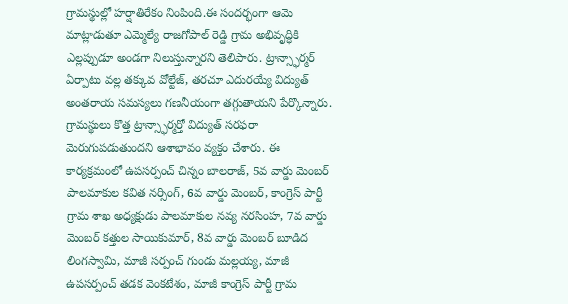గ్రామస్థుల్లో హర్షాతిరేకం నింపింది.ఈ సందర్భంగా ఆమె మాట్లాడుతూ ఎమ్మెల్యే రాజగోపాల్ రెడ్డి గ్రామ అభివృద్ధికి ఎల్లప్పుడూ అండగా నిలుస్తున్నారని తెలిపారు. ట్రాన్స్ఫార్మర్ ఏర్పాటు వల్ల తక్కువ వోల్టేజ్, తరచూ ఎదురయ్యే విద్యుత్ అంతరాయ సమస్యలు గణనీయంగా తగ్గుతాయని పేర్కొన్నారు. గ్రామస్థులు కొత్త ట్రాన్స్ఫార్మర్తో విద్యుత్ సరఫరా మెరుగుపడుతుందని ఆశాభావం వ్యక్తం చేశారు. ఈ కార్యక్రమంలో ఉపసర్పంచ్ చిన్నం బాలరాజ్, 5వ వార్డు మెంబర్ పాలమాకుల కవిత నర్సింగ్, 6వ వార్డు మెంబర్, కాంగ్రెస్ పార్టీ గ్రామ శాఖ అధ్యక్షుడు పాలమాకుల నవ్య నరసింహ, 7వ వార్డు మెంబర్ కత్తుల సాయికుమార్, 8వ వార్డు మెంబర్ బూడిద లింగస్వామి, మాజీ సర్పంచ్ గుండు మల్లయ్య, మాజీ ఉపసర్పంచ్ తడక వెంకటేశం, మాజీ కాంగ్రెస్ పార్టీ గ్రామ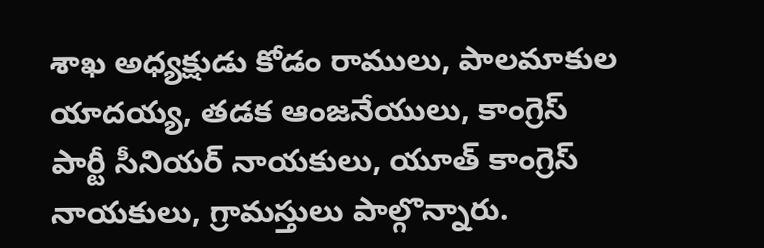శాఖ అధ్యక్షుడు కోడం రాములు, పాలమాకుల యాదయ్య, తడక ఆంజనేయులు, కాంగ్రెస్ పార్టీ సీనియర్ నాయకులు, యూత్ కాంగ్రెస్ నాయకులు, గ్రామస్తులు పాల్గొన్నారు.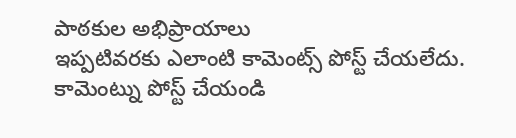పాఠకుల అభిప్రాయాలు
ఇప్పటివరకు ఎలాంటి కామెంట్స్ పోస్ట్ చేయలేదు.
కామెంట్ను పోస్ట్ చేయండి